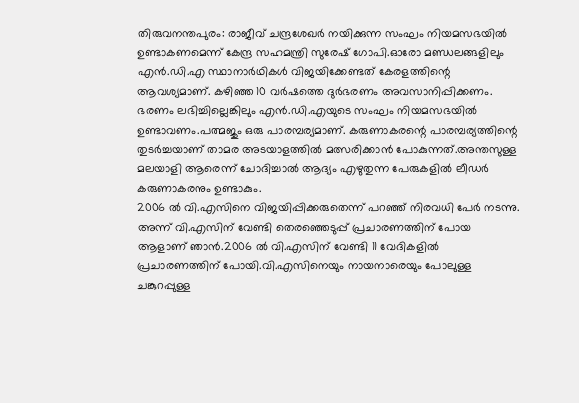തിരുവനന്തപുരം: രാജീവ് ചന്ദ്രശേഖർ നയിക്കുന്ന സംഘം നിയമസഭയിൽ ഉണ്ടാകണമെന്ന് കേന്ദ്ര സഹമന്ത്രി സുരേഷ് ഗോപി.ഓരോ മണ്ഡലങ്ങളിലും എൻ.ഡി.എ സ്ഥാനാർഥികൾ വിജയിക്കേണ്ടത് കേരളത്തിന്റെ ആവശ്യമാണ്. കഴിഞ്ഞ 10 വർഷത്തെ ദുർഭരണം അവസാനിപ്പിക്കണം.
ഭരണം ലഭിച്ചില്ലെങ്കിലും എൻ.ഡി.എയുടെ സംഘം നിയമസഭയിൽ ഉണ്ടാവണം.പത്മജും ഒരു പാരമ്പര്യമാണ്. കരുണാകരന്റെ പാരമ്പര്യത്തിന്റെ തുടർച്ചയാണ് താമര അടയാളത്തിൽ മത്സരിക്കാൻ പോകുന്നത്.അന്തസുള്ള മലയാളി ആരെന്ന് ചോദിച്ചാൽ ആദ്യം എഴുതുന്ന പേരുകളിൽ ലീഡർ കരുണാകരനും ഉണ്ടാകും.
2006 ൽ വി.എസിനെ വിജയിപ്പിക്കരുതെന്ന് പറഞ്ഞ് നിരവധി പേർ നടന്നു. അന്ന് വി.എസിന് വേണ്ടി തെരഞ്ഞെടുപ്പ് പ്രചാരണത്തിന് പോയ ആളാണ് ഞാൻ.2006 ൽ വി.എസിന് വേണ്ടി 11 വേദികളിൽ പ്രചാരണത്തിന് പോയി.വി.എസിനെയും നായനാരെയും പോലുള്ള ചങ്കുറപ്പുള്ള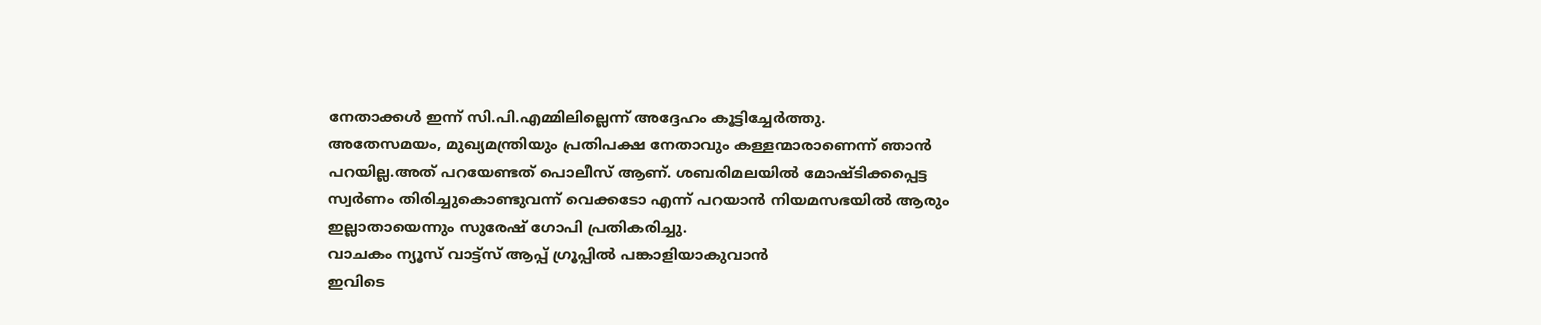നേതാക്കൾ ഇന്ന് സി.പി.എമ്മിലില്ലെന്ന് അദ്ദേഹം കൂട്ടിച്ചേർത്തു.
അതേസമയം, മുഖ്യമന്ത്രിയും പ്രതിപക്ഷ നേതാവും കള്ളന്മാരാണെന്ന് ഞാൻ പറയില്ല.അത് പറയേണ്ടത് പൊലീസ് ആണ്. ശബരിമലയിൽ മോഷ്ടിക്കപ്പെട്ട സ്വർണം തിരിച്ചുകൊണ്ടുവന്ന് വെക്കടോ എന്ന് പറയാൻ നിയമസഭയിൽ ആരും ഇല്ലാതായെന്നും സുരേഷ് ഗോപി പ്രതികരിച്ചു.
വാചകം ന്യൂസ് വാട്ട്സ് ആപ്പ് ഗ്രൂപ്പിൽ പങ്കാളിയാകുവാൻ
ഇവിടെ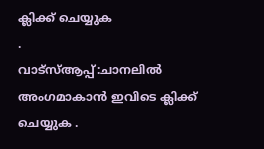ക്ലിക്ക് ചെയ്യുക
.
വാട്സ്ആപ്പ്:ചാനലിൽ അംഗമാകാൻ ഇവിടെ ക്ലിക്ക് ചെയ്യുക .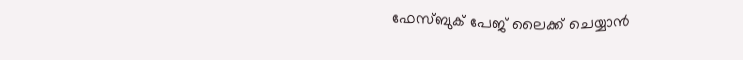ഫേസ്ബുക് പേജ് ലൈക്ക് ചെയ്യാൻ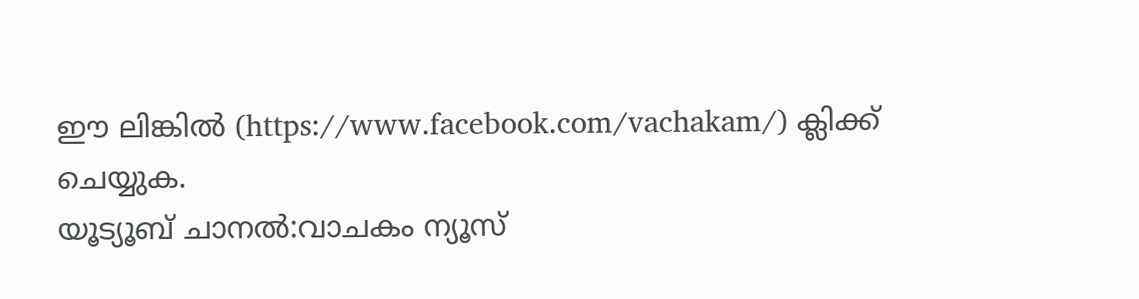ഈ ലിങ്കിൽ (https://www.facebook.com/vachakam/) ക്ലിക്ക് ചെയ്യുക.
യൂട്യൂബ് ചാനൽ:വാചകം ന്യൂസ്